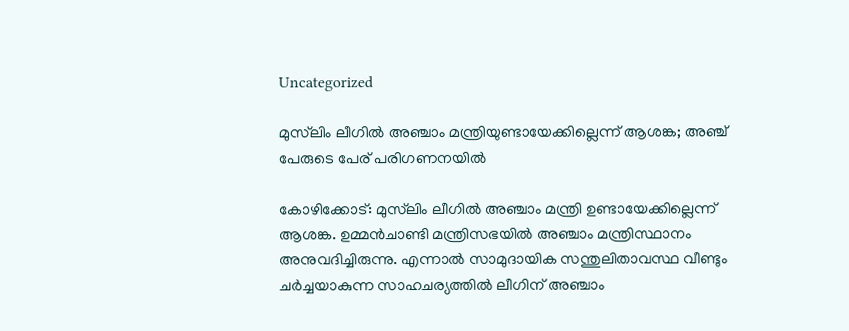Uncategorized

മുസ്‌ലിം ലീഗില്‍ അഞ്ചാം മന്ത്രിയുണ്ടായേക്കില്ലെന്ന് ആശങ്ക; അഞ്ച് പേരുടെ പേര് പരിഗണനയില്‍

കോഴിക്കോട്: മുസ്‌ലിം ലീഗില്‍ അഞ്ചാം മന്ത്രി ഉണ്ടായേക്കില്ലെന്ന് ആശങ്ക. ഉമ്മന്‍ചാണ്ടി മന്ത്രിസഭയില്‍ അഞ്ചാം മന്ത്രിസ്ഥാനം അനുവദിച്ചിരുന്നു. എന്നാല്‍ സാമുദായിക സന്തുലിതാവസ്ഥ വീണ്ടും ചര്‍ച്ചയാകുന്ന സാഹചര്യത്തില്‍ ലീഗിന് അഞ്ചാം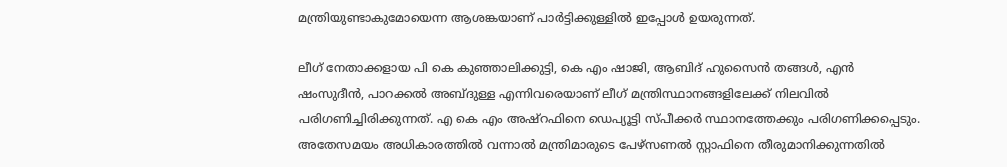മന്ത്രിയുണ്ടാകുമോയെന്ന ആശങ്കയാണ് പാര്‍ട്ടിക്കുള്ളില്‍ ഇപ്പോള്‍ ഉയരുന്നത്.

ലീഗ് നേതാക്കളായ പി കെ കുഞ്ഞാലിക്കുട്ടി, കെ എം ഷാജി, ആബിദ് ഹുസൈന്‍ തങ്ങള്‍, എന്‍ ഷംസുദീന്‍, പാറക്കല്‍ അബ്ദുള്ള എന്നിവരെയാണ് ലീഗ് മന്ത്രിസ്ഥാനങ്ങളിലേക്ക് നിലവില്‍ പരിഗണിച്ചിരിക്കുന്നത്. എ കെ എം അഷ്‌റഫിനെ ഡെപ്യൂട്ടി സ്പീക്കര്‍ സ്ഥാനത്തേക്കും പരിഗണിക്കപ്പെടും.
അതേസമയം അധികാരത്തില്‍ വന്നാല്‍ മന്ത്രിമാരുടെ പേഴ്സണല്‍ സ്റ്റാഫിനെ തീരുമാനിക്കുന്നതില്‍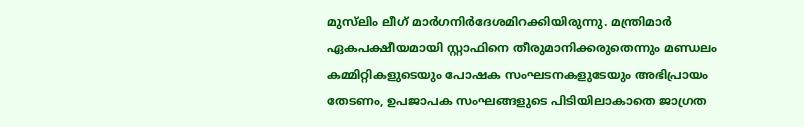മുസ്‌ലിം ലീഗ് മാര്‍ഗനിര്‍ദേശമിറക്കിയിരുന്നു. മന്ത്രിമാര്‍ ഏകപക്ഷീയമായി സ്റ്റാഫിനെ തീരുമാനിക്കരുതെന്നും മണ്ഡലം കമ്മിറ്റികളുടെയും പോഷക സംഘടനകളുടേയും അഭിപ്രായം തേടണം, ഉപജാപക സംഘങ്ങളുടെ പിടിയിലാകാതെ ജാഗ്രത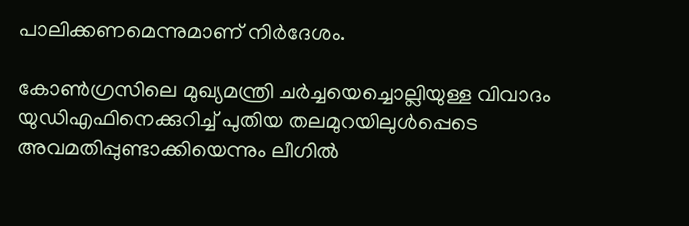പാലിക്കണമെന്നുമാണ് നിര്‍ദേശം.

കോണ്‍ഗ്രസിലെ മുഖ്യമന്ത്രി ചര്‍ച്ചയെച്ചൊല്ലിയുള്ള വിവാദം യുഡിഎഫിനെക്കുറിച്ച് പുതിയ തലമുറയിലുള്‍പ്പെടെ അവമതിപ്പുണ്ടാക്കിയെന്നും ലീഗില്‍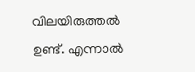വിലയിരുത്തല്‍ ഉണ്ട്. എന്നാല്‍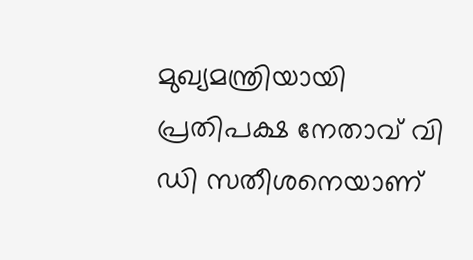മുഖ്യമന്ത്രിയായി പ്രതിപക്ഷ നേതാവ് വി ഡി സതീശനെയാണ്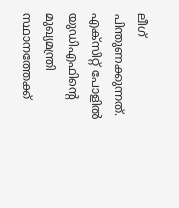ലീഗ് പിന്തുണക്കുന്നത്. എക്‌സിറ്റ് പോളില്‍ യുഡിഎഫിന്റെ മുഖ്യമന്ത്രി സ്ഥാനത്തേക്ക്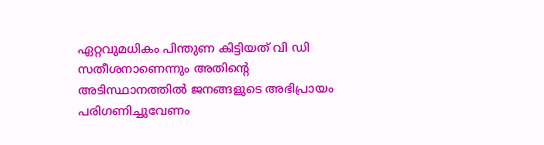ഏറ്റവുമധികം പിന്തുണ കിട്ടിയത് വി ഡി സതീശനാണെന്നും അതിന്റെ അടിസ്ഥാനത്തില്‍ ജനങ്ങളുടെ അഭിപ്രായം പരിഗണിച്ചുവേണം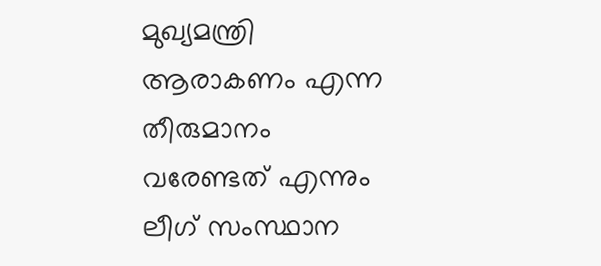മുഖ്യമന്ത്രി ആരാകണം എന്ന തീരുമാനം വരേണ്ടത് എന്നും ലീഗ് സംസ്ഥാന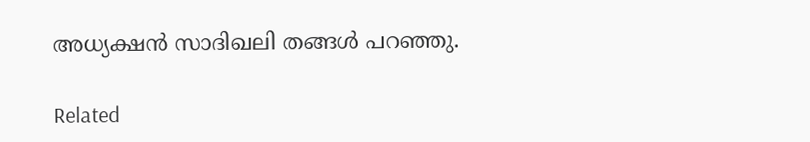അധ്യക്ഷന്‍ സാദിഖലി തങ്ങള്‍ പറഞ്ഞു.

Related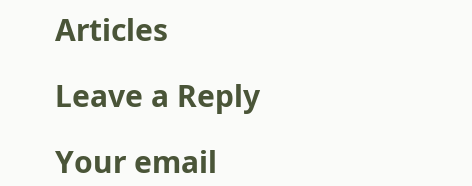Articles

Leave a Reply

Your email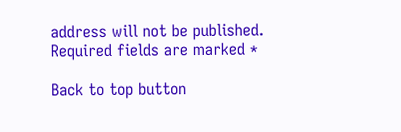address will not be published. Required fields are marked *

Back to top button